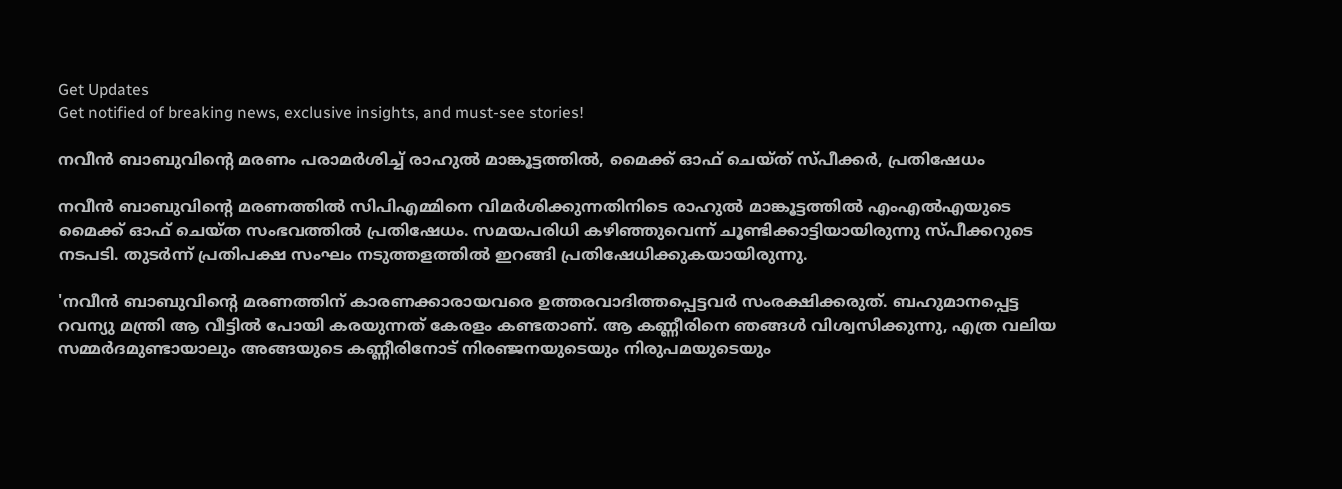Get Updates
Get notified of breaking news, exclusive insights, and must-see stories!

നവീൻ ബാബുവിന്റെ മരണം പരാമർശിച്ച് രാഹുൽ മാങ്കൂട്ടത്തിൽ, മൈക്ക് ഓഫ് ചെയ്ത് സ്പീക്കർ, പ്രതിഷേധം

നവീൻ ബാബുവിന്റെ മരണത്തിൽ സിപിഎമ്മിനെ വിമർശിക്കുന്നതിനിടെ രാഹുൽ മാങ്കൂട്ടത്തിൽ എംഎൽഎയുടെ മൈക്ക് ഓഫ് ചെയ്ത സംഭവത്തിൽ പ്രതിഷേധം. സമയപരിധി കഴിഞ്ഞുവെന്ന് ചൂണ്ടിക്കാട്ടിയായിരുന്നു സ്പീക്കറുടെ നടപടി. തുടർന്ന് പ്രതിപക്ഷ സംഘം നടുത്തളത്തിൽ ഇറങ്ങി പ്രതിഷേധിക്കുകയായിരുന്നു.

'നവീൻ ബാബുവിന്റെ മരണത്തിന് കാരണക്കാരായവരെ ഉത്തരവാദിത്തപ്പെട്ടവർ സംരക്ഷിക്കരുത്. ബഹുമാനപ്പെട്ട റവന്യു മന്ത്രി ആ വീട്ടിൽ പോയി കരയുന്നത് കേരളം കണ്ടതാണ്. ആ കണ്ണീരിനെ ഞങ്ങൾ വിശ്വസിക്കുന്നു, എത്ര വലിയ സമ്മർദമുണ്ടായാലും അങ്ങയുടെ കണ്ണീരിനോട് നിരഞ്ജനയുടെയും നിരുപമയുടെയും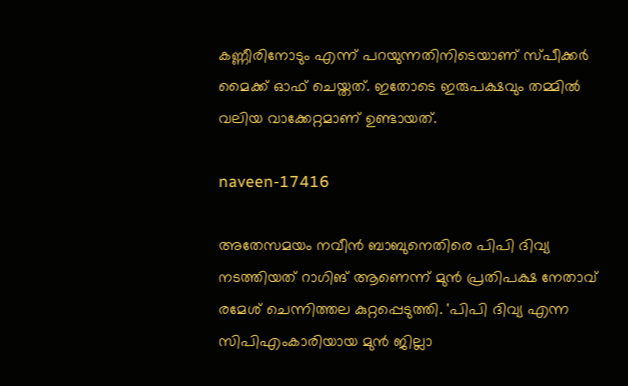കണ്ണീരിനോടും എന്ന് പറയുന്നതിനിടെയാണ് സ്പീക്കർ മൈക്ക് ഓഫ് ചെയ്തത്. ഇതോടെ ഇരുപക്ഷവും തമ്മിൽ വലിയ വാക്കേറ്റമാണ് ഉണ്ടായത്.

naveen-17416

അതേസമയം നവീൻ ബാബുനെതിരെ പിപി ദിവ്യ നടത്തിയത് റാഗിങ് ആണെന്ന് മുൻ പ്രതിപക്ഷ നേതാവ് രമേശ് ചെന്നിത്തല കുറ്റപ്പെടുത്തി. 'പിപി ദിവ്യ എന്ന സിപിഎംകാരിയായ മുന്‍ ജില്ലാ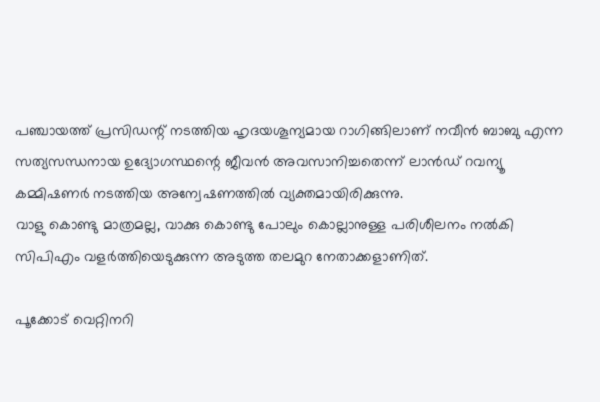പഞ്ചായത്ത് പ്രസിഡന്റ് നടത്തിയ ഹൃദയശൂന്യമായ റാഗിങ്ങിലാണ് നവീന്‍ ബാബു എന്ന സത്യസന്ധനായ ഉദ്യോഗസ്ഥന്റെ ജീവന്‍ അവസാനിച്ചതെന്ന് ലാന്‍ഡ് റവന്യൂ കമ്മിഷണര്‍ നടത്തിയ അന്വേഷണത്തില്‍ വ്യക്തമായിരിക്കുന്നു.
വാളു കൊണ്ടു മാത്രമല്ല, വാക്കു കൊണ്ടു പോലും കൊല്ലാനുള്ള പരിശീലനം നല്‍കി സിപിഎം വളര്‍ത്തിയെടുക്കുന്ന അടുത്ത തലമുറ നേതാക്കളാണിത്.

പൂക്കോട് വെറ്റിനറി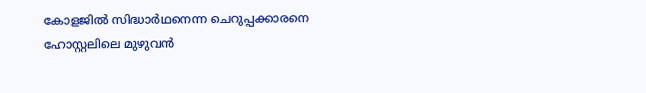കോളജില്‍ സിദ്ധാര്‍ഥനെന്ന ചെറുപ്പക്കാരനെ ഹോസ്റ്റലിലെ മുഴുവന്‍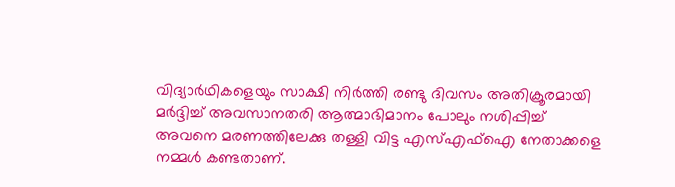വിദ്യാര്‍ഥികളെയും സാക്ഷി നിര്‍ത്തി രണ്ടു ദിവസം അതിക്രൂരമായി മര്‍ദ്ദിച്ച് അവസാനതരി ആത്മാഭിമാനം പോലും നശിപ്പിച്ച് അവനെ മരണത്തിലേക്കു തള്ളി വിട്ട എസ്എഫ്‌ഐ നേതാക്കളെ നമ്മള്‍ കണ്ടതാണ്.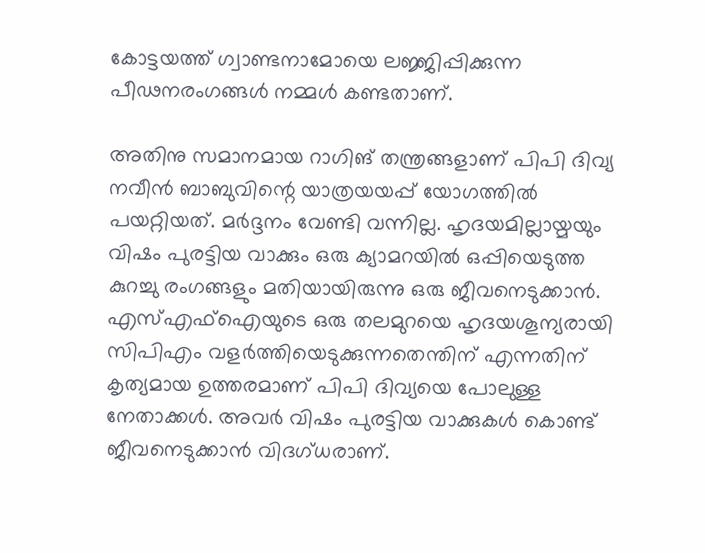കോട്ടയത്ത് ഗ്വാണ്ടനാമോയെ ലജ്ജിപ്പിക്കുന്ന പീഢനരംഗങ്ങള്‍ നമ്മള്‍ കണ്ടതാണ്.

അതിനു സമാനമായ റാഗിങ് തന്ത്രങ്ങളാണ് പിപി ദിവ്യ നവീന്‍ ബാബുവിന്റെ യാത്രയയപ്പ് യോഗത്തില്‍ പയറ്റിയത്. മര്‍ദ്ദനം വേണ്ടി വന്നില്ല. ഹൃദയമില്ലായ്മയും വിഷം പുരട്ടിയ വാക്കും ഒരു ക്യാമറയില്‍ ഒപ്പിയെടുത്ത കുറച്ചു രംഗങ്ങളും മതിയായിരുന്നു ഒരു ജീവനെടുക്കാന്‍.
എസ്എഫ്‌ഐയുടെ ഒരു തലമുറയെ ഹൃദയശൂന്യരായി സിപിഎം വളര്‍ത്തിയെടുക്കുന്നതെന്തിന് എന്നതിന് കൃത്യമായ ഉത്തരമാണ് പിപി ദിവ്യയെ പോലുള്ള നേതാക്കള്‍. അവര്‍ വിഷം പുരട്ടിയ വാക്കുകള്‍ കൊണ്ട് ജീവനെടുക്കാന്‍ വിദഗ്ധരാണ്.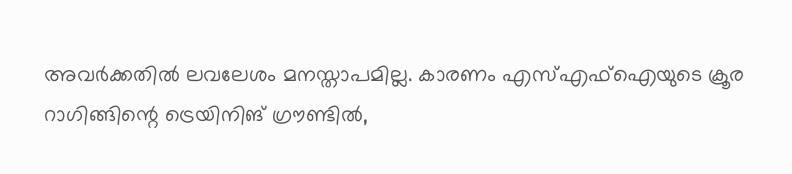അവര്‍ക്കതില്‍ ലവലേശം മനസ്താപമില്ല. കാരണം എസ്എഫ്‌ഐയുടെ ക്രൂര റാഗിങ്ങിന്റെ ട്രെയിനിങ് ഗ്രൗണ്ടില്‍,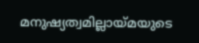മനുഷ്യത്വമില്ലായ്മയുടെ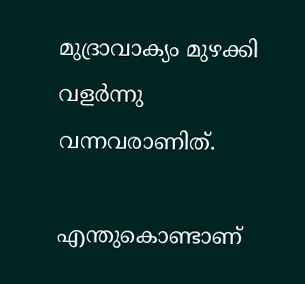മുദ്രാവാക്യം മുഴക്കി വളര്‍ന്നു വന്നവരാണിത്.

എന്തുകൊണ്ടാണ്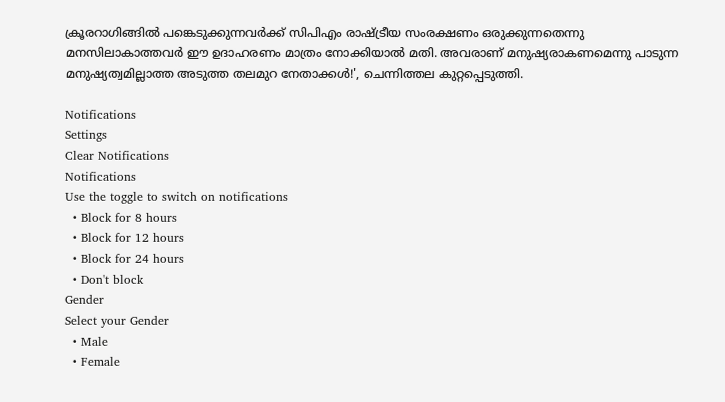ക്രൂരറാഗിങ്ങില്‍ പങ്കെടുക്കുന്നവര്‍ക്ക് സിപിഎം രാഷ്ട്രീയ സംരക്ഷണം ഒരുക്കുന്നതെന്നു മനസിലാകാത്തവര്‍ ഈ ഉദാഹരണം മാത്രം നോക്കിയാല്‍ മതി. അവരാണ് മനുഷ്യരാകണമെന്നു പാടുന്ന മനുഷ്യത്വമില്ലാത്ത അടുത്ത തലമുറ നേതാക്കള്‍!', ചെന്നിത്തല കുറ്റപ്പെടുത്തി.

Notifications
Settings
Clear Notifications
Notifications
Use the toggle to switch on notifications
  • Block for 8 hours
  • Block for 12 hours
  • Block for 24 hours
  • Don't block
Gender
Select your Gender
  • Male
  • Female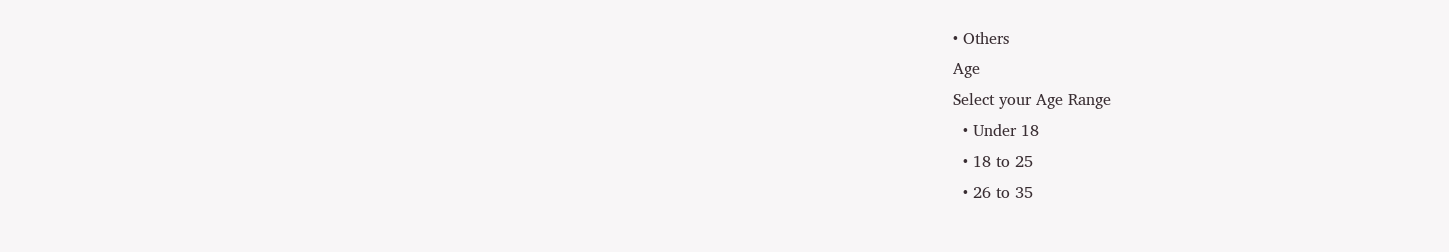• Others
Age
Select your Age Range
  • Under 18
  • 18 to 25
  • 26 to 35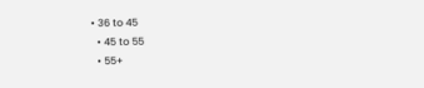• 36 to 45
  • 45 to 55
  • 55+